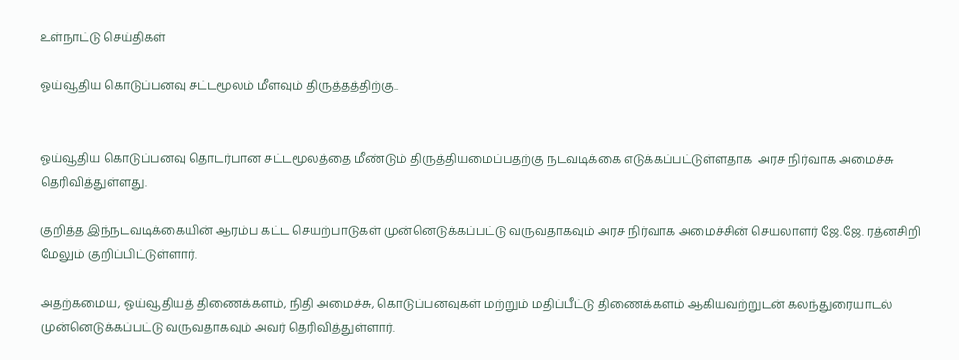உள்நாட்டு செய்திகள்

ஓய்வூதிய கொடுப்பனவு சட்டமூலம் மீளவும் திருத்தத்திற்கு..


ஓய்வூதிய கொடுப்பனவு தொடர்பான சட்டமூலத்தை மீண்டும் திருத்தியமைப்பதற்கு நடவடிக்கை எடுக்கப்பட்டுள்ளதாக  அரச நிர்வாக அமைச்சு  தெரிவித்துள்ளது.

குறித்த இந்நடவடிக்கையின் ஆரம்ப கட்ட செயற்பாடுகள் முன்னெடுக்கப்பட்டு வருவதாகவும் அரச நிர்வாக அமைச்சின் செயலாளர் ஜே.ஜே. ரத்னசிறி மேலும் குறிப்பிட்டுள்ளார்.

அதற்கமைய, ஓய்வூதியத் திணைக்களம், நிதி அமைச்சு, கொடுப்பனவுகள் மற்றும் மதிப்பீட்டு திணைக்களம் ஆகியவற்றுடன் கலந்துரையாடல் முன்னெடுக்கப்பட்டு வருவதாகவும் அவர் தெரிவித்துள்ளார்.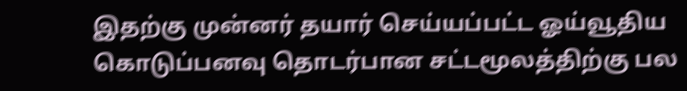இதற்கு முன்னர் தயார் செய்யப்பட்ட ஓய்வூதிய கொடுப்பனவு தொடர்பான சட்டமூலத்திற்கு பல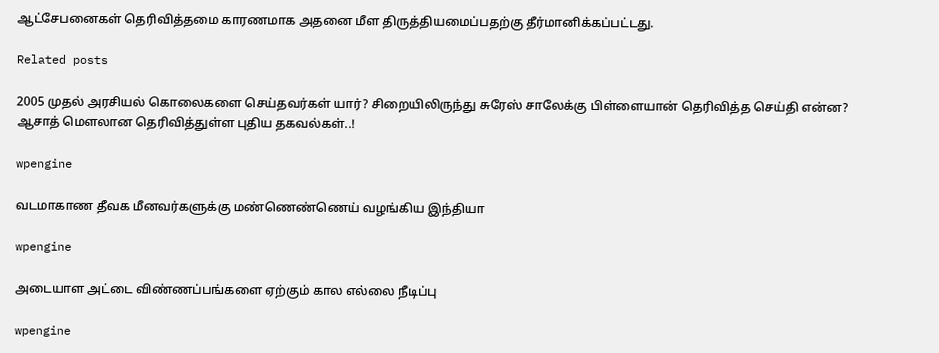ஆட்சேபனைகள் தெரிவித்தமை காரணமாக அதனை மீள திருத்தியமைப்பதற்கு தீர்மானிக்கப்பட்டது.

Related posts

2005 முதல் அரசியல் கொலைகளை செய்தவர்கள் யார்? சிறையிலிருந்து சுரேஸ் சாலேக்கு பிள்ளையான் தெரிவித்த செய்தி என்ன? ஆசாத் மௌலான தெரிவித்துள்ள புதிய தகவல்கள்..!

wpengine

வடமாகாண தீவக மீனவர்களுக்கு மண்ணெண்ணெய் வழங்கிய இந்தியா

wpengine

அடையாள அட்டை விண்ணப்பங்களை ஏற்கும் கால எல்லை நீடிப்பு

wpengine